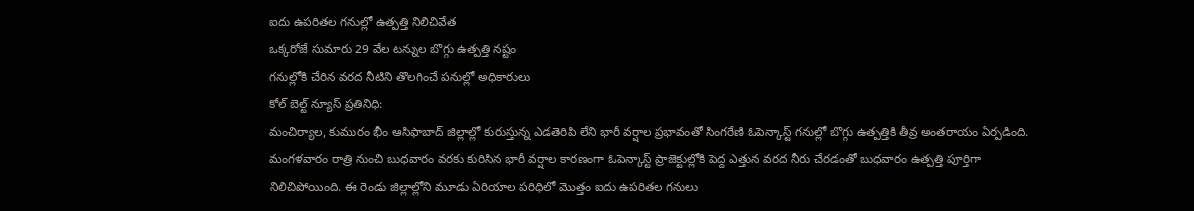ఐదు ఉపరితల గనుల్లో ఉత్పత్తి నిలిచివేత
ఒక్కరోజే సుమారు 29 వేల టన్నుల బొగ్గు ఉత్పత్తి నష్టం
గనుల్లోకి చేరిన వరద నీటిని తొలగించే పనుల్లో అధికారులు
కోల్ బెల్ట్ న్యూస్ ప్రతినిధి:
మంచిర్యాల, కుమురం భీం ఆసిఫాబాద్ జిల్లాల్లో కురుస్తున్న ఎడతెరిపి లేని భారీ వర్షాల ప్రభావంతో సింగరేణి ఓపెన్కాస్ట్ గనుల్లో బొగ్గు ఉత్పత్తికి తీవ్ర అంతరాయం ఏర్పడింది. మంగళవారం రాత్రి నుంచి బుధవారం వరకు కురిసిన భారీ వర్షాల కారణంగా ఓపెన్కాస్ట్ ప్రాజెక్టుల్లోకి పెద్ద ఎత్తున వరద నీరు చేరడంతో బుధవారం ఉత్పత్తి పూర్తిగా నిలిచిపోయింది. ఈ రెండు జిల్లాల్లోని మూడు ఏరియాల పరిధిలో మొత్తం ఐదు ఉపరితల గనులు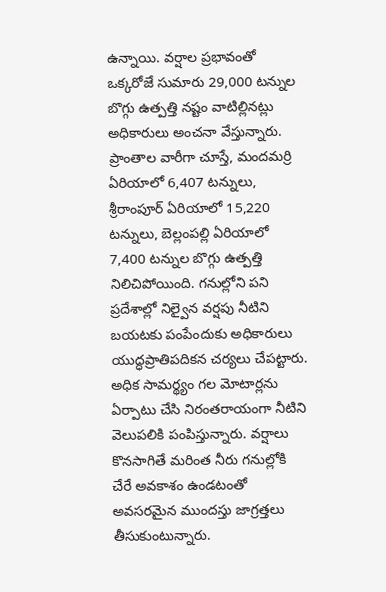ఉన్నాయి. వర్షాల ప్రభావంతో ఒక్కరోజే సుమారు 29,000 టన్నుల బొగ్గు ఉత్పత్తి నష్టం వాటిల్లినట్లు అధికారులు అంచనా వేస్తున్నారు.
ప్రాంతాల వారీగా చూస్తే, మందమర్రి ఏరియాలో 6,407 టన్నులు, శ్రీరాంపూర్ ఏరియాలో 15,220 టన్నులు, బెల్లంపల్లి ఏరియాలో 7,400 టన్నుల బొగ్గు ఉత్పత్తి నిలిచిపోయింది. గనుల్లోని పని ప్రదేశాల్లో నిల్వైన వర్షపు నీటిని బయటకు పంపేందుకు అధికారులు యుద్ధప్రాతిపదికన చర్యలు చేపట్టారు. అధిక సామర్థ్యం గల మోటార్లను ఏర్పాటు చేసి నిరంతరాయంగా నీటిని వెలుపలికి పంపిస్తున్నారు. వర్షాలు కొనసాగితే మరింత నీరు గనుల్లోకి చేరే అవకాశం ఉండటంతో అవసరమైన ముందస్తు జాగ్రత్తలు తీసుకుంటున్నారు.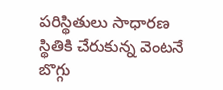పరిస్థితులు సాధారణ స్థితికి చేరుకున్న వెంటనే బొగ్గు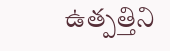ఉత్పత్తిని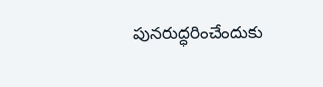పునరుద్ధరించేందుకు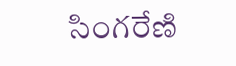సింగరేణి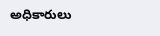అధికారులు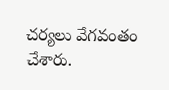చర్యలు వేగవంతం చేశారు.